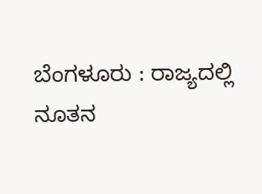ಬೆಂಗಳೂರು : ರಾಜ್ಯದಲ್ಲಿ ನೂತನ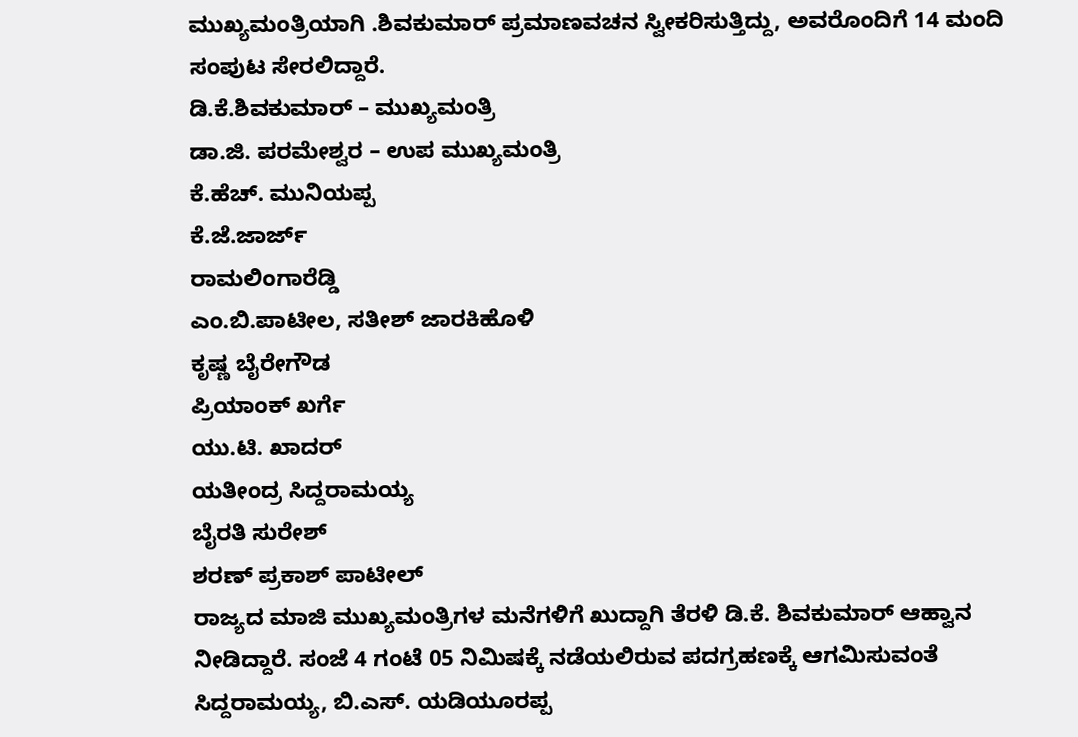ಮುಖ್ಯಮಂತ್ರಿಯಾಗಿ .ಶಿವಕುಮಾರ್ ಪ್ರಮಾಣವಚನ ಸ್ವೀಕರಿಸುತ್ತಿದ್ದು, ಅವರೊಂದಿಗೆ 14 ಮಂದಿ ಸಂಪುಟ ಸೇರಲಿದ್ದಾರೆ.
ಡಿ.ಕೆ.ಶಿವಕುಮಾರ್ – ಮುಖ್ಯಮಂತ್ರಿ
ಡಾ.ಜಿ. ಪರಮೇಶ್ವರ – ಉಪ ಮುಖ್ಯಮಂತ್ರಿ
ಕೆ.ಹೆಚ್. ಮುನಿಯಪ್ಪ
ಕೆ.ಜೆ.ಜಾರ್ಜ್
ರಾಮಲಿಂಗಾರೆಡ್ಡಿ
ಎಂ.ಬಿ.ಪಾಟೀಲ, ಸತೀಶ್ ಜಾರಕಿಹೊಳಿ
ಕೃಷ್ಣ ಬೈರೇಗೌಡ
ಪ್ರಿಯಾಂಕ್ ಖರ್ಗೆ
ಯು.ಟಿ. ಖಾದರ್
ಯತೀಂದ್ರ ಸಿದ್ದರಾಮಯ್ಯ
ಬೈರತಿ ಸುರೇಶ್
ಶರಣ್ ಪ್ರಕಾಶ್ ಪಾಟೀಲ್
ರಾಜ್ಯದ ಮಾಜಿ ಮುಖ್ಯಮಂತ್ರಿಗಳ ಮನೆಗಳಿಗೆ ಖುದ್ದಾಗಿ ತೆರಳಿ ಡಿ.ಕೆ. ಶಿವಕುಮಾರ್ ಆಹ್ವಾನ ನೀಡಿದ್ದಾರೆ. ಸಂಜೆ 4 ಗಂಟೆ 05 ನಿಮಿಷಕ್ಕೆ ನಡೆಯಲಿರುವ ಪದಗ್ರಹಣಕ್ಕೆ ಆಗಮಿಸುವಂತೆ ಸಿದ್ದರಾಮಯ್ಯ, ಬಿ.ಎಸ್. ಯಡಿಯೂರಪ್ಪ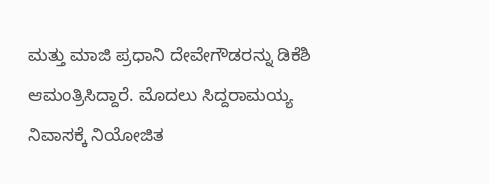ಮತ್ತು ಮಾಜಿ ಪ್ರಧಾನಿ ದೇವೇಗೌಡರನ್ನು ಡಿಕೆಶಿ ಆಮಂತ್ರಿಸಿದ್ದಾರೆ. ಮೊದಲು ಸಿದ್ದರಾಮಯ್ಯ ನಿವಾಸಕ್ಕೆ ನಿಯೋಜಿತ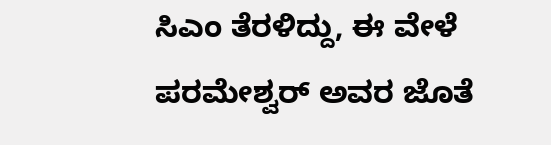ಸಿಎಂ ತೆರಳಿದ್ದು, ಈ ವೇಳೆ ಪರಮೇಶ್ವರ್ ಅವರ ಜೊತೆ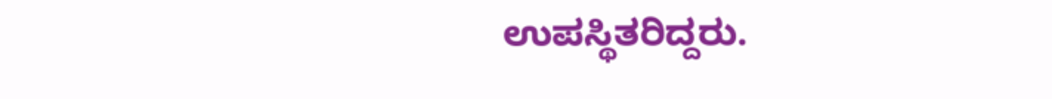ಉಪಸ್ಥಿತರಿದ್ದರು.